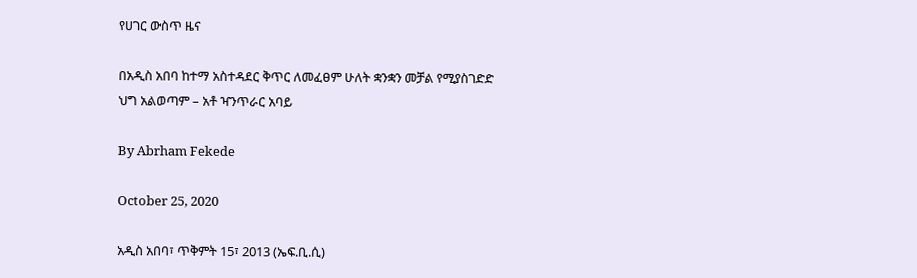የሀገር ውስጥ ዜና

በአዲስ አበባ ከተማ አስተዳደር ቅጥር ለመፈፀም ሁለት ቋንቋን መቻል የሚያስገድድ ህግ አልወጣም – አቶ ዣንጥራር አባይ

By Abrham Fekede

October 25, 2020

አዲስ አበባ፣ ጥቅምት 15፣ 2013 (ኤፍ.ቢ.ሲ)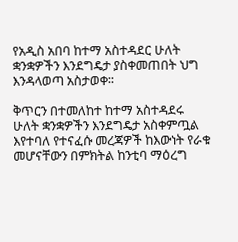የአዲስ አበባ ከተማ አስተዳደር ሁለት ቋንቋዎችን እንደግዴታ ያስቀመጠበት ህግ እንዳላወጣ አስታወቀ፡፡

ቅጥርን በተመለከተ ከተማ አስተዳደሩ ሁለት ቋንቋዎችን እንደግዴታ አስቀምጧል እየተባለ የተናፈሱ መረጃዎች ከእውነት የራቁ መሆናቸውን በምክትል ከንቲባ ማዕረግ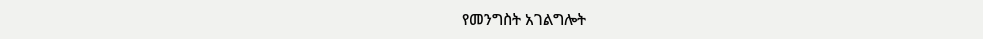የመንግስት አገልግሎት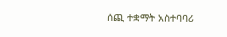ሰጪ ተቋማት አስተባባሪ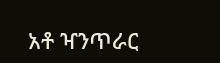አቶ ዣንጥራር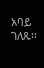አባይ ገለጹ፡፡